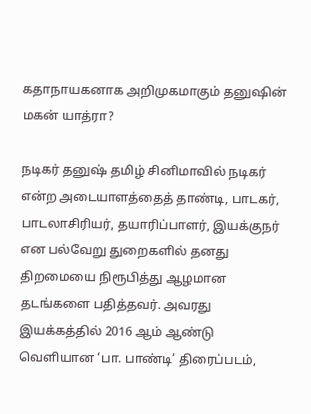கதாநாயகனாக அறிமுகமாகும் தனுஷின் மகன் யாத்ரா?

நடிகர் தனுஷ் தமிழ் சினிமாவில் நடிகர் என்ற அடையாளத்தைத் தாண்டி, பாடகர், பாடலாசிரியர், தயாரிப்பாளர், இயக்குநர் என பல்வேறு துறைகளில் தனது திறமையை நிரூபித்து ஆழமான தடங்களை பதித்தவர். அவரது இயக்கத்தில் 2016 ஆம் ஆண்டு வெளியான ‘பா. பாண்டி’ திரைப்படம்,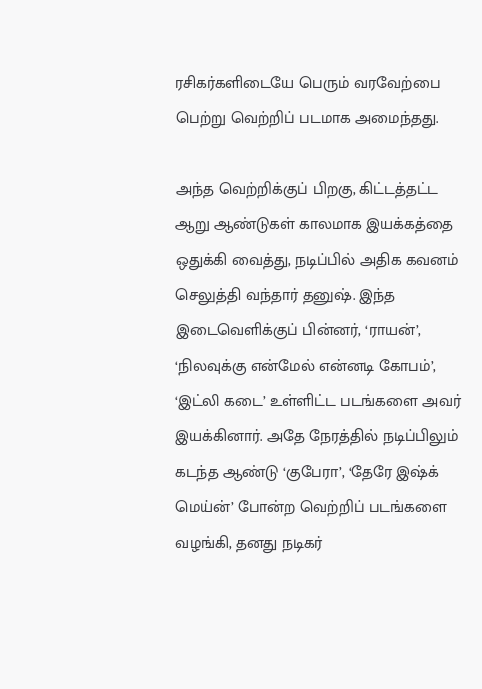ரசிகர்களிடையே பெரும் வரவேற்பை பெற்று வெற்றிப் படமாக அமைந்தது.

அந்த வெற்றிக்குப் பிறகு, கிட்டத்தட்ட ஆறு ஆண்டுகள் காலமாக இயக்கத்தை ஒதுக்கி வைத்து, நடிப்பில் அதிக கவனம் செலுத்தி வந்தார் தனுஷ். இந்த இடைவெளிக்குப் பின்னர், ‘ராயன்’, ‘நிலவுக்கு என்மேல் என்னடி கோபம்’, ‘இட்லி கடை’ உள்ளிட்ட படங்களை அவர் இயக்கினார். அதே நேரத்தில் நடிப்பிலும் கடந்த ஆண்டு ‘குபேரா’, ‘தேரே இஷ்க் மெய்ன்’ போன்ற வெற்றிப் படங்களை வழங்கி, தனது நடிகர்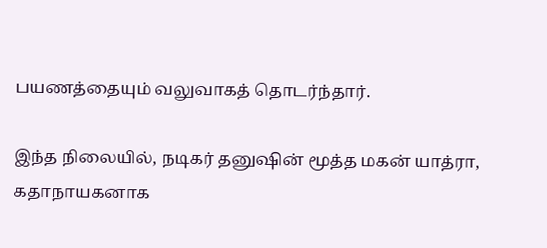பயணத்தையும் வலுவாகத் தொடர்ந்தார்.

இந்த நிலையில், நடிகர் தனுஷின் மூத்த மகன் யாத்ரா, கதாநாயகனாக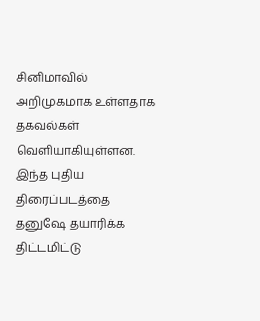சினிமாவில் அறிமுகமாக உள்ளதாக தகவல்கள் வெளியாகியுள்ளன. இந்த புதிய திரைப்படத்தை தனுஷே தயாரிக்க திட்டமிட்டு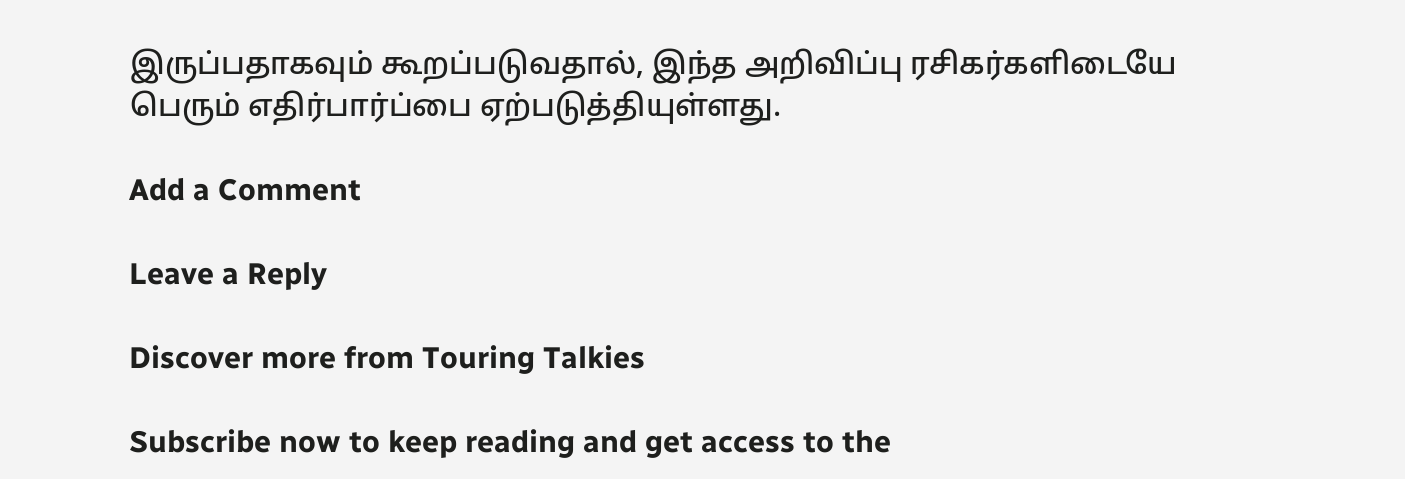இருப்பதாகவும் கூறப்படுவதால், இந்த அறிவிப்பு ரசிகர்களிடையே பெரும் எதிர்பார்ப்பை ஏற்படுத்தியுள்ளது.

Add a Comment

Leave a Reply

Discover more from Touring Talkies

Subscribe now to keep reading and get access to the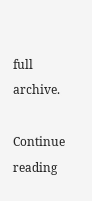full archive.

Continue reading